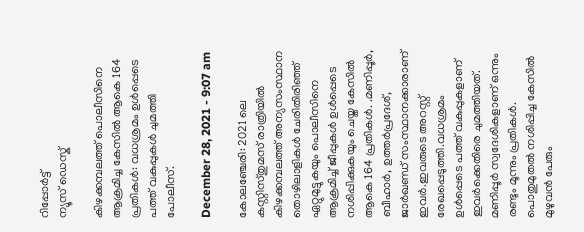റിപ്പോര്‍ട്ട്
ന്യൂസ് ഡെസ്ക്

കിഴക്കമ്പലത്ത് പൊലീസിനെ ആക്രമിച്ച കേസിൽ ആകെ 164 പ്രതികൾ: വധശ്രമം ഉൾപ്പെടെ പത്ത് വകുപ്പുകൾ ചുമത്തി പോലീസ്.

December 28, 2021 - 9:07 am

കോലഞ്ചേരി: 2021 ലെ കസ്റ്റിസ്തുമസ് രാത്രിയിൽ കിഴക്കമ്പലത്ത് അന്യസംസ്ഥാന തൊഴിലാളികൾ ചേരിതിരിഞ്ഞ് ഏറ്റുമുട്ടുകയും പൊലീസിനെ ആക്രമിച്ച് ജീപ്പുകൾ ഉൾപ്പെടെ നശിപ്പിക്കുകയും ചെയ്ത കേസിൽ ആകെ 164 പ്രതികൾ. .മണിപ്പൂർ, ബീഹാർ, ഉത്തർപ്രദേശ്, ജാർഖണ്ഡ് സംസ്ഥാനക്കാരാണ് ഇവർ.ഇവരുടെ അറസ്റ്റ് രേഖപ്പെടുത്തി.വധശ്രമം ഉൾപ്പെടെ പത്ത് വകുപ്പുകളാണ് ഇവർക്കെതിരെ ചുമത്തിയത്. മണിപ്പൂർ സ്വദേശികളാണ് ഒന്നും രണ്ടും മൂന്നും പ്രതികൾ. പൊതുമുതൽ നശിപ്പിച്ച കേസിൽ മുഴുവൻ പേരും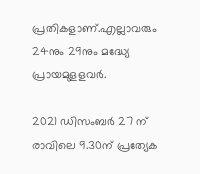പ്രതികളാണ്.എല്ലാവരും 24നും 29നും മദ്ധ്യേ പ്രായമുളളവർ.

2021 ഡിസംബർ 27 ന് രാവിലെ 9.30ന് പ്രത്യേക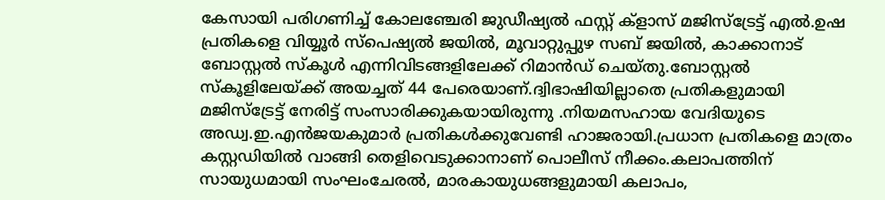കേസായി പരിഗണിച്ച് കോലഞ്ചേരി ജുഡീഷ്യൽ ഫസ്റ്റ് ക്ളാസ് മജിസ്ട്രേട്ട് എൽ.ഉഷ പ്രതികളെ വിയ്യൂർ സ്പെഷ്യൽ ജയിൽ, മൂവാറ്റുപ്പുഴ സബ് ജയിൽ, കാക്കാനാട് ബോസ്റ്റൽ സ്കൂൾ എന്നിവിടങ്ങളിലേക്ക് റിമാൻഡ് ചെയ്തു.ബോസ്റ്റൽ സ്കൂളിലേയ്ക്ക് അയച്ചത് 44 പേരെയാണ്.ദ്വിഭാഷിയില്ലാതെ പ്രതികളുമായി മജിസ്ട്രേട്ട് നേരിട്ട് സംസാരിക്കുകയായിരുന്നു .നിയമസഹായ വേദിയുടെ അഡ്വ.ഇ.എൻജയകുമാർ പ്രതികൾക്കുവേണ്ടി ഹാജരായി.പ്രധാന പ്രതികളെ മാത്രം കസ്റ്റഡിയിൽ വാങ്ങി തെളിവെടുക്കാനാണ് പൊലീസ് നീക്കം.കലാപത്തിന് സായുധമായി സംഘംചേരൽ, മാരകായുധങ്ങളുമായി കലാപം,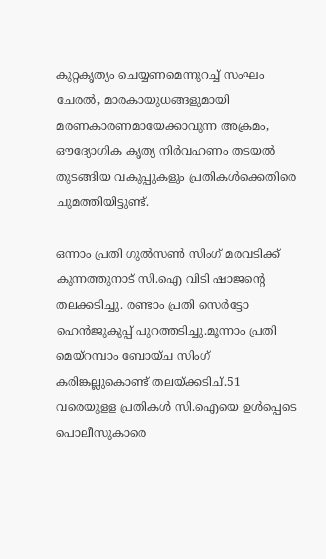കുറ്റകൃത്യം ചെയ്യണമെന്നുറച്ച് സംഘം ചേരൽ, മാരകായുധങ്ങളുമായി മരണകാരണമായേക്കാവുന്ന അക്രമം, ഔദ്യോഗിക കൃത്യ നിർവഹണം തടയൽ തുടങ്ങിയ വകുപ്പുകളും പ്രതികൾക്കെതിരെ ചുമത്തിയിട്ടുണ്ട്.

ഒന്നാം പ്രതി ഗുൽസൺ സിംഗ് മരവടിക്ക് കുന്നത്തുനാട് സി.ഐ വിടി ഷാജന്റെ തലക്കടിച്ചു. രണ്ടാം പ്രതി സെർട്ടോ ഹെൻജുകുപ്പ് പുറത്തടിച്ചു.മൂന്നാം പ്രതി മെയ്റമ്പാം ബോയ്ച സിംഗ് കരിങ്കല്ലുകൊണ്ട് തലയ്ക്കടിച്.51 വരെയുളള പ്രതികൾ സി.ഐയെ ഉൾപ്പെടെ പൊലീസുകാരെ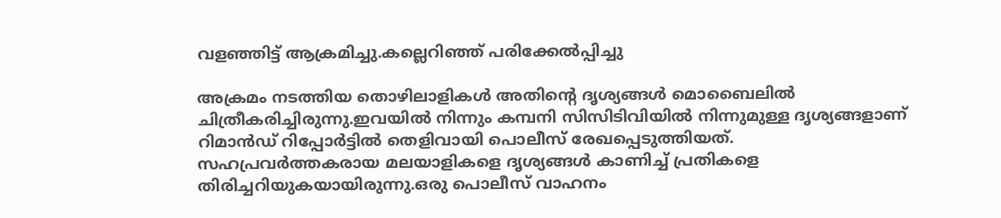വളഞ്ഞിട്ട് ആക്രമിച്ചു.കല്ലെറിഞ്ഞ് പരിക്കേൽപ്പിച്ചു

അക്രമം നടത്തിയ തൊഴിലാളികൾ അതിന്റെ ദൃശ്യങ്ങൾ മൊബൈലിൽ ചിത്രീകരിച്ചിരുന്നു.ഇവയിൽ നിന്നും കമ്പനി സിസിടിവിയിൽ നിന്നുമുള്ള ദൃശ്യങ്ങളാണ് റിമാൻഡ് റിപ്പോർട്ടിൽ തെളിവായി പൊലീസ് രേഖപ്പെടുത്തിയത്. സഹപ്രവർത്തകരായ മലയാളികളെ ദൃശ്യങ്ങൾ കാണിച്ച് പ്രതികളെ തിരിച്ചറിയുകയായിരുന്നു.ഒരു പൊലീസ് വാഹനം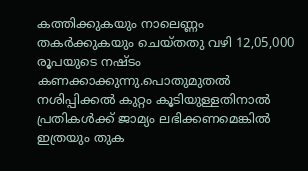കത്തിക്കുകയും നാലെണ്ണം തകർക്കുകയും ചെയ്തതു വഴി 12,05,000 രൂപയുടെ നഷ്ടം കണക്കാക്കുന്നു.പൊതുമുതൽ നശിപ്പിക്കൽ കുറ്റം കൂടിയുള്ളതിനാൽ പ്രതികൾക്ക് ജാമ്യം ലഭിക്കണമെങ്കിൽ ഇത്രയും തുക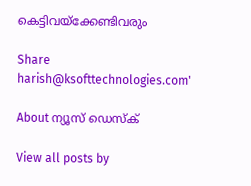കെട്ടിവയ്ക്കേണ്ടിവരും

Share
harish@ksofttechnologies.com'

About ന്യൂസ് ഡെസ്ക്

View all posts by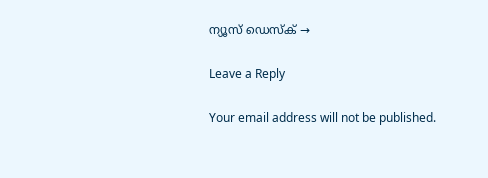ന്യൂസ് ഡെസ്ക് →

Leave a Reply

Your email address will not be published.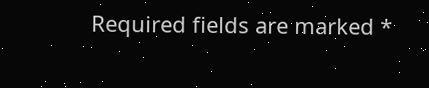Required fields are marked *